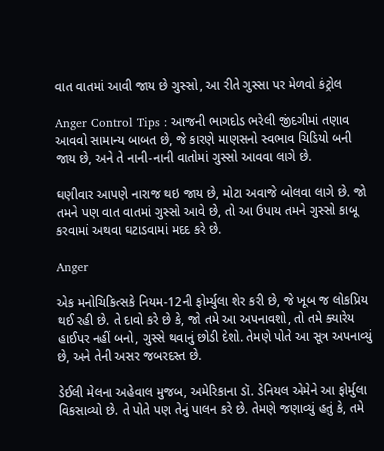વાત વાતમાં આવી જાય છે ગુસ્સો, આ રીતે ગુસ્સા પર મેળવો કંટ્રોલ

Anger Control Tips : આજની ભાગદોડ ભરેલી જીંદગીમાં તણાવ આવવો સામાન્ય બાબત છે, જે કારણે માણસનો સ્વભાવ ચિડિયો બની જાય છે, અને તે નાની-નાની વાતોમાં ગુસ્સો આવવા લાગે છે.

ઘણીવાર આપણે નારાજ થઇ જાય છે, મોટા અવાજે બોલવા લાગે છે. જો તમને પણ વાત વાતમાં ગુસ્સો આવે છે, તો આ ઉપાય તમને ગુસ્સો કાબૂ કરવામાં અથવા ઘટાડવામાં મદદ કરે છે.

Anger

એક મનોચિકિત્સકે નિયમ-12ની ફોર્મ્યુલા શેર કરી છે, જે ખૂબ જ લોકપ્રિય થઈ રહી છે. તે દાવો કરે છે કે, જો તમે આ અપનાવશો, તો તમે ક્યારેય હાઈપર નહીં બનો, ગુસ્સે થવાનું છોડી દેશો. તેમણે પોતે આ સૂત્ર અપનાવ્યું છે, અને તેની અસર જબરદસ્ત છે.

ડેઈલી મેલના અહેવાલ મુજબ, અમેરિકાના ડૉ. ડેનિયલ એમેને આ ફોર્મુલા વિકસાવ્યો છે. તે પોતે પણ તેનું પાલન કરે છે. તેમણે જણાવ્યું હતું કે, તમે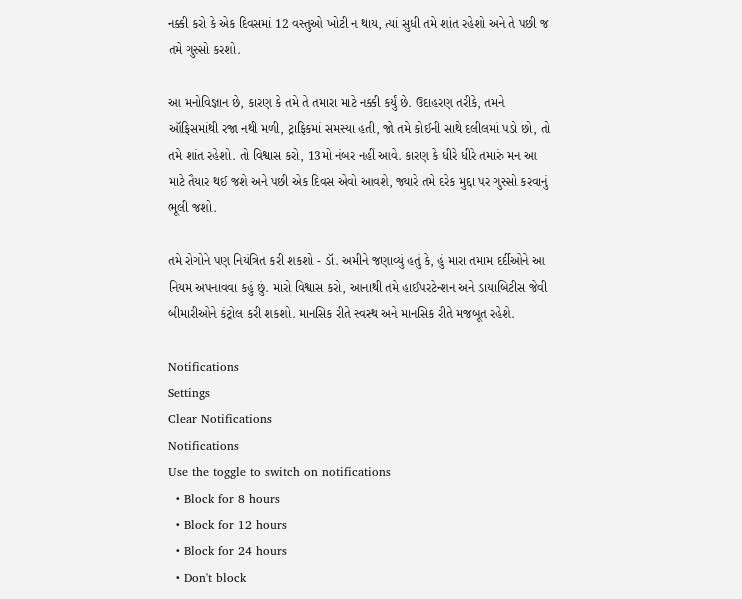નક્કી કરો કે એક દિવસમાં 12 વસ્તુઓ ખોટી ન થાય, ત્યાં સુધી તમે શાંત રહેશો અને તે પછી જ તમે ગુસ્સો કરશો.

આ મનોવિજ્ઞાન છે, કારણ કે તમે તે તમારા માટે નક્કી કર્યું છે. ઉદાહરણ તરીકે, તમને ઑફિસમાંથી રજા નથી મળી, ટ્રાફિકમાં સમસ્યા હતી, જો તમે કોઈની સાથે દલીલમાં પડો છો, તો તમે શાંત રહેશો. તો વિશ્વાસ કરો, 13મો નંબર નહીં આવે. કારણ કે ધીરે ધીરે તમારું મન આ માટે તૈયાર થઈ જશે અને પછી એક દિવસ એવો આવશે, જ્યારે તમે દરેક મુદ્દા પર ગુસ્સો કરવાનું ભૂલી જશો.

તમે રોગોને પણ નિયંત્રિત કરી શકશો - ડૉ. અમીને જણાવ્યું હતું કે, હું મારા તમામ દર્દીઓને આ નિયમ અપનાવવા કહું છું. મારો વિશ્વાસ કરો, આનાથી તમે હાઈપરટેન્શન અને ડાયાબિટીસ જેવી બીમારીઓને કંટ્રોલ કરી શકશો. માનસિક રીતે સ્વસ્થ અને માનસિક રીતે મજબૂત રહેશે.

Notifications
Settings
Clear Notifications
Notifications
Use the toggle to switch on notifications
  • Block for 8 hours
  • Block for 12 hours
  • Block for 24 hours
  • Don't block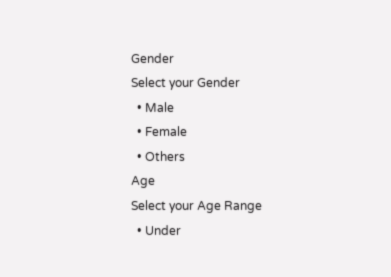Gender
Select your Gender
  • Male
  • Female
  • Others
Age
Select your Age Range
  • Under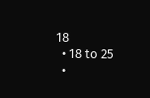18
  • 18 to 25
  •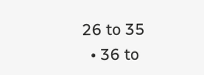26 to 35
  • 36 to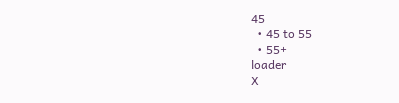45
  • 45 to 55
  • 55+
loader
X